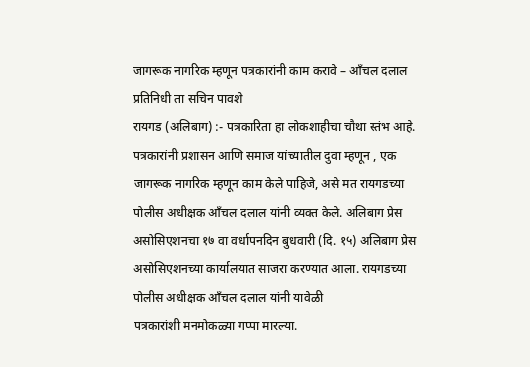जागरूक नागरिक म्हणून पत्रकारांनी काम करावे – आँचल दलाल
प्रतिनिधी ता सचिन पावशे
रायगड (अलिबाग) :- पत्रकारिता हा लोकशाहीचा चौथा स्तंभ आहे. पत्रकारांनी प्रशासन आणि समाज यांच्यातील दुवा म्हणून , एक जागरूक नागरिक म्हणून काम केले पाहिजे, असे मत रायगडच्या पोलीस अधीक्षक आँचल दलाल यांनी व्यक्त केले. अलिबाग प्रेस असोसिएशनचा १७ वा वर्धापनदिन बुधवारी (दि. १५) अलिबाग प्रेस असोसिएशनच्या कार्यालयात साजरा करण्यात आला. रायगडच्या पोलीस अधीक्षक आँचल दलाल यांनी यावेळी
पत्रकारांशी मनमोकळ्या गप्पा मारल्या.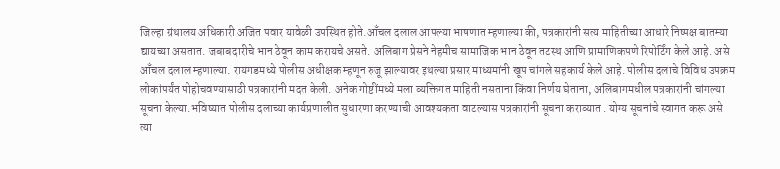जिल्हा ग्रंथालय अधिकारी अजित पवार यावेळी उपस्थित होते.आँचल दलाल आपल्या भाषणात म्हणाल्या की, पत्रकारांनी सत्य माहितीच्या आधारे निष्पक्ष बातम्या द्यायच्या असतात. जबाबदारीचे भान ठेवून काम करायचे असते. अलिबाग प्रेसने नेहमीच सामाजिक भान ठेवून तटस्थ आणि प्रामाणिकपणे रिपोर्टिंग केले आहे. असे आँचल दलाल म्हणाल्या. रायगडमध्ये पोलीस अधीक्षक म्हणून रुजू झाल्यावर इथल्या प्रसार माध्यमांनी खूप चांगले सहकार्य केले आहे. पोलीस दलाचे विविध उपक्रम लोकांपर्यंत पोहोचवण्यासाठी पत्रकारांनी मदत केली. अनेक गोष्टींमध्ये मला व्यक्तिगत माहिती नसताना किंवा निर्णय घेताना, अलिबागमधील पत्रकारांनी चांगल्या सूचना केल्या.भविष्यात पोलीस दलाच्या कार्यप्रणालीत सुधारणा करण्याची आवश्यकता वाटल्यास पत्रकारांनी सूचना कराव्यात . योग्य सूचनांचे स्वागत करू असे त्या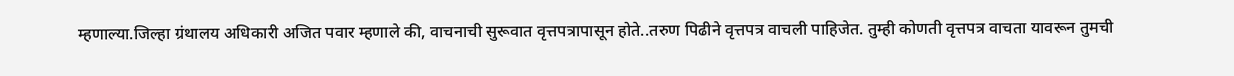म्हणाल्या.जिल्हा ग्रंथालय अधिकारी अजित पवार म्हणाले की, वाचनाची सुरूवात वृत्तपत्रापासून होते..तरुण पिढीने वृत्तपत्र वाचली पाहिजेत. तुम्ही कोणती वृत्तपत्र वाचता यावरून तुमची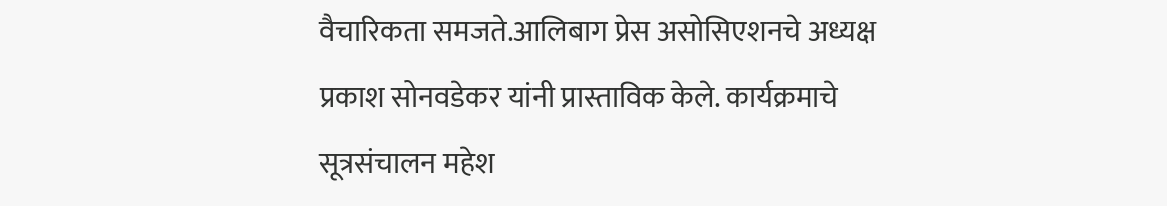वैचारिकता समजते.आलिबाग प्रेस असोसिएशनचे अध्यक्ष प्रकाश सोनवडेकर यांनी प्रास्ताविक केले. कार्यक्रमाचे सूत्रसंचालन महेश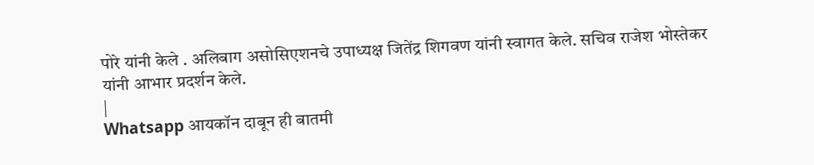पोरे यांनी केले . अलिबाग असोसिएशनचे उपाध्यक्ष जितेंद्र शिगवण यांनी स्वागत केले. सचिव राजेश भोस्तेकर यांनी आभार प्रदर्शन केले.
|
Whatsapp आयकॉन दाबून ही बातमी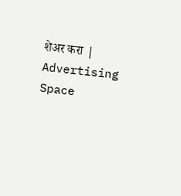शेअर करा |
Advertising Space